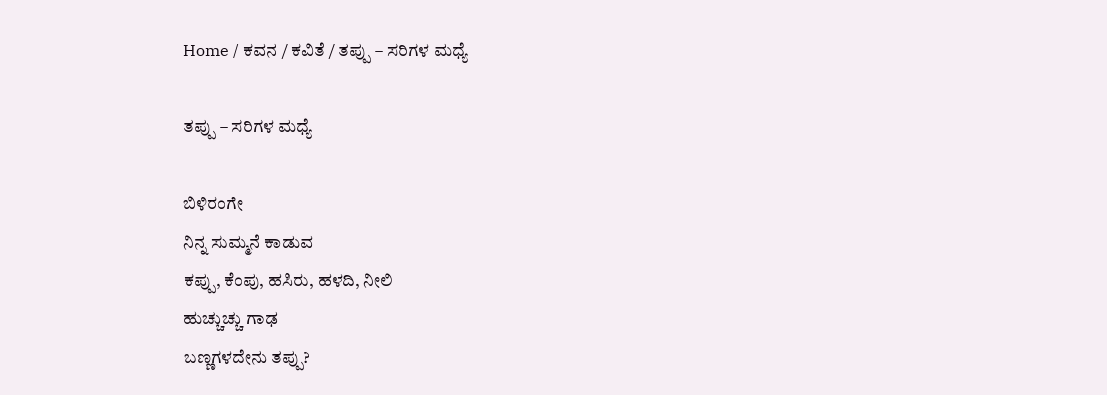Home / ಕವನ / ಕವಿತೆ / ತಪ್ಪು – ಸರಿಗಳ ಮಧ್ಯೆ

ತಪ್ಪು – ಸರಿಗಳ ಮಧ್ಯೆ

ಬಿಳಿರಂಗೇ
ನಿನ್ನ ಸುಮ್ಮನೆ ಕಾಡುವ
ಕಪ್ಪು, ಕೆಂಪು, ಹಸಿರು, ಹಳದಿ, ನೀಲಿ
ಹುಚ್ಚುಚ್ಚು ಗಾಢ
ಬಣ್ಣಗಳದೇನು ತಪ್ಪು?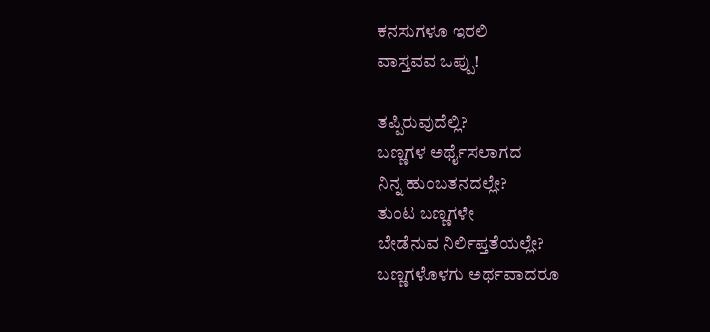ಕನಸುಗಳೂ ಇರಲಿ
ವಾಸ್ತವವ ಒಪ್ಪು!

ತಪ್ಪಿರುವುದೆಲ್ಲಿ?
ಬಣ್ಣಗಳ ಅರ್ಥೈಸಲಾಗದ
ನಿನ್ನ ಹುಂಬತನದಲ್ಲೇ?
ತುಂಟ ಬಣ್ಣಗಳೇ
ಬೇಡೆನುವ ನಿರ್ಲಿಪ್ತತೆಯಲ್ಲೇ?
ಬಣ್ಣಗಳೊಳಗು ಅರ್ಥವಾದರೂ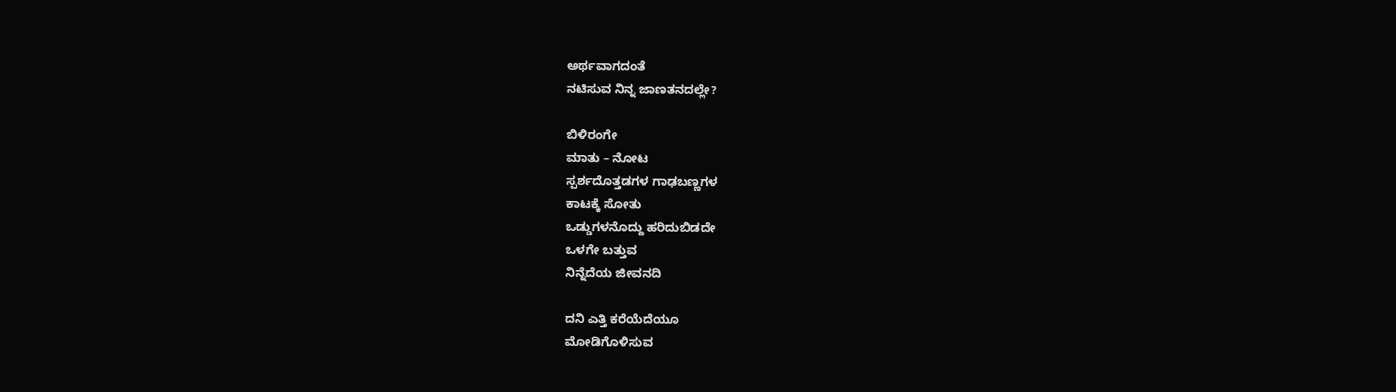ಅರ್ಥವಾಗದಂತೆ
ನಟಿಸುವ ನಿನ್ನ ಜಾಣತನದಲ್ಲೇ?

ಬಿಳಿರಂಗೇ
ಮಾತು – ನೋಟ
ಸ್ಪರ್ಶದೊತ್ತಡಗಳ ಗಾಢಬಣ್ಣಗಳ
ಕಾಟಕ್ಕೆ ಸೋತು
ಒಡ್ಡುಗಳನೊದ್ದು ಹರಿದುಬಿಡದೇ
ಒಳಗೇ ಬತ್ತುವ
ನಿನ್ನೆದೆಯ ಜೀವನದಿ

ದನಿ ಎತ್ತಿ ಕರೆಯೆದೆಯೂ
ಮೋಡಿಗೊಳಿಸುವ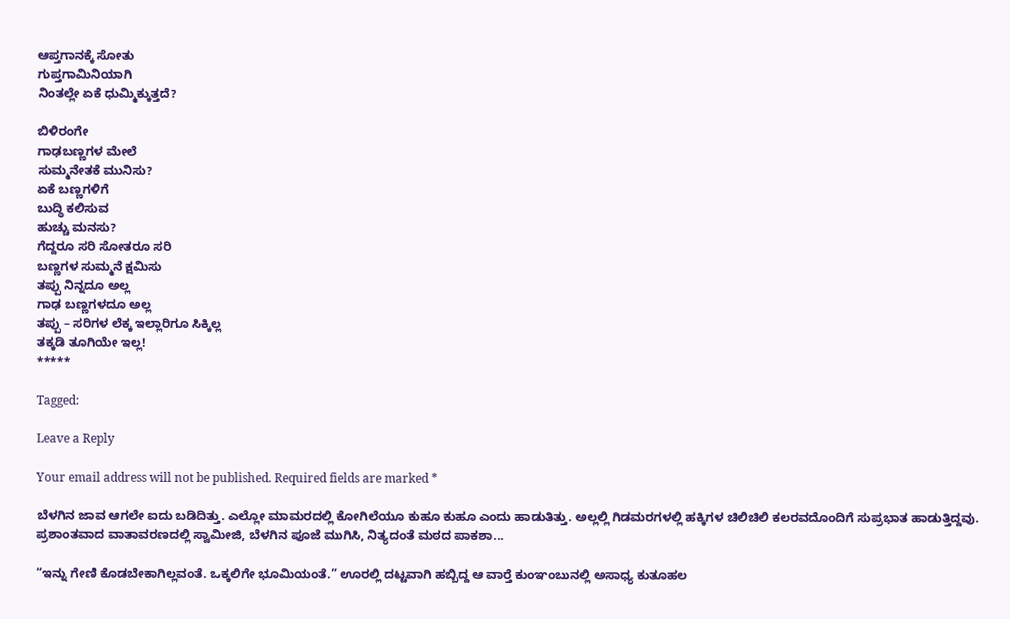ಆಪ್ತಗಾನಕ್ಕೆ ಸೋತು
ಗುಪ್ತಗಾಮಿನಿಯಾಗಿ
ನಿಂತಲ್ಲೇ ಏಕೆ ಧುಮ್ಮಿಕ್ಕುತ್ತದೆ?

ಬಿಳಿರಂಗೇ
ಗಾಢಬಣ್ಣಗಳ ಮೇಲೆ
ಸುಮ್ಮನೇತಕೆ ಮುನಿಸು?
ಏಕೆ ಬಣ್ಣಗಳಿಗೆ
ಬುದ್ಧಿ ಕಲಿಸುವ
ಹುಚ್ಚು ಮನಸು?
ಗೆದ್ದರೂ ಸರಿ ಸೋತರೂ ಸರಿ
ಬಣ್ಣಗಳ ಸುಮ್ಮನೆ ಕ್ಷಮಿಸು
ತಪ್ಪು ನಿನ್ನದೂ ಅಲ್ಲ
ಗಾಢ ಬಣ್ಣಗಳದೂ ಅಲ್ಲ
ತಪ್ಪು – ಸರಿಗಳ ಲೆಕ್ಕ ಇಲ್ಲಾರಿಗೂ ಸಿಕ್ಕಿಲ್ಲ
ತಕ್ಕಡಿ ತೂಗಿಯೇ ಇಲ್ಲ!
*****

Tagged:

Leave a Reply

Your email address will not be published. Required fields are marked *

ಬೆಳಗಿನ ಜಾವ ಆಗಲೇ ಐದು ಬಡಿದಿತ್ತು. ಎಲ್ಲೋ ಮಾಮರದಲ್ಲಿ ಕೋಗಿಲೆಯೂ ಕುಹೂ ಕುಹೂ ಎಂದು ಹಾಡುತಿತ್ತು. ಅಲ್ಲಲ್ಲಿ ಗಿಡಮರಗಳಲ್ಲಿ ಹಕ್ಕಿಗಳ ಚಿಲಿಚಿಲಿ ಕಲರವದೊಂದಿಗೆ ಸುಪ್ರಭಾತ ಹಾಡುತ್ತಿದ್ದವು. ಪ್ರಶಾಂತವಾದ ವಾತಾವರಣದಲ್ಲಿ ಸ್ವಾಮೀಜಿ, ಬೆಳಗಿನ ಪೂಜೆ ಮುಗಿಸಿ, ನಿತ್ಯದಂತೆ ಮಠದ ಪಾಕಶಾ...

“ಇನ್ನು ಗೇಣಿ ಕೊಡಬೇಕಾಗಿಲ್ಲವಂತೆ. ಒಕ್ಕಲಿಗೇ ಭೂಮಿಯಂತೆ.” ಊರಲ್ಲಿ ದಟ್ಟವಾಗಿ ಹಬ್ಬಿದ್ದ ಆ ವಾರ್‍ತೆ ಕುಂಞಂಬುನಲ್ಲಿ ಅಸಾಧ್ಯ ಕುತೂಹಲ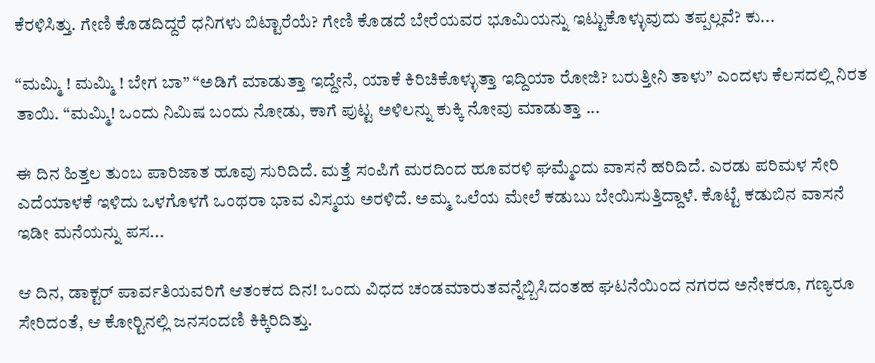ಕೆರಳಿಸಿತ್ತು. ಗೇಣಿ ಕೊಡದಿದ್ದರೆ ಧನಿಗಳು ಬಿಟ್ಟಾರೆಯೆ? ಗೇಣಿ ಕೊಡದೆ ಬೇರೆಯವರ ಭೂಮಿಯನ್ನು ಇಟ್ಟುಕೊಳ್ಳುವುದು ತಪ್ಪಲ್ಲವೆ? ಕು...

“ಮಮ್ಮಿ ! ಮಮ್ಮಿ ! ಬೇಗ ಬಾ” “ಅಡಿಗೆ ಮಾಡುತ್ತಾ ಇದ್ದೇನೆ, ಯಾಕೆ ಕಿರಿಚಿಕೊಳ್ಳುತ್ತಾ ಇದ್ದಿಯಾ ರೋಜಿ? ಬರುತ್ತೀನಿ ತಾಳು” ಎಂದಳು ಕೆಲಸದಲ್ಲಿ ನಿರತ ತಾಯಿ. “ಮಮ್ಮಿ! ಒಂದು ನಿಮಿಷ ಬಂದು ನೋಡು, ಕಾಗೆ ಪುಟ್ಟ ಅಳಿಲನ್ನು ಕುಕ್ಕಿ ನೋವು ಮಾಡುತ್ತಾ ...

ಈ ದಿನ ಹಿತ್ತಲ ತುಂಬ ಪಾರಿಜಾತ ಹೂವು ಸುರಿದಿದೆ. ಮತ್ತೆ ಸಂಪಿಗೆ ಮರದಿಂದ ಹೂವರಳಿ ಘಮ್ಮೆಂದು ವಾಸನೆ ಹರಿದಿದೆ. ಎರಡು ಪರಿಮಳ ಸೇರಿ ಎದೆಯಾಳಕೆ ಇಳಿದು ಒಳಗೊಳಗೆ ಒಂಥರಾ ಭಾವ ವಿಸ್ಮಯ ಅರಳಿದೆ. ಅಮ್ಮ ಒಲೆಯ ಮೇಲೆ ಕಡುಬು ಬೇಯಿಸುತ್ತಿದ್ದಾಳೆ. ಕೊಟ್ಟೆ ಕಡುಬಿನ ವಾಸನೆ ಇಡೀ ಮನೆಯನ್ನು ಪಸ...

ಆ ದಿನ, ಡಾಕ್ಟರ್ ಪಾರ್ವತಿಯವರಿಗೆ ಆತಂಕದ ದಿನ! ಒಂದು ವಿಧದ ಚಂಡಮಾರುತವನ್ನೆಬ್ಬಿಸಿದಂತಹ ಘಟನೆಯಿಂದ ನಗರದ ಅನೇಕರೂ, ಗಣ್ಯರೂ ಸೇರಿದಂತೆ, ಆ ಕೋರ್‍ಟಿನಲ್ಲಿ ಜನಸಂದಣಿ ಕಿಕ್ಕಿರಿದಿತ್ತು.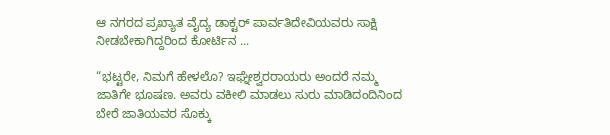ಆ ನಗರದ ಪ್ರಖ್ಯಾತ ವೈದ್ಯ ಡಾಕ್ಟರ್ ಪಾರ್ವತಿದೇವಿಯವರು ಸಾಕ್ಷಿ ನೀಡಬೇಕಾಗಿದ್ದರಿಂದ ಕೋರ್ಟಿನ ...

“ಭಟ್ಟರೇ, ನಿಮಗೆ ಹೇಳಲೊ? ಇಘ್ನೇಶ್ವರರಾಯರು ಅಂದರೆ ನಮ್ಮ ಜಾತಿಗೇ ಭೂಷಣ. ಅವರು ವಕೀಲಿ ಮಾಡಲು ಸುರು ಮಾಡಿದಂದಿನಿಂದ ಬೇರೆ ಜಾತಿಯವರ ಸೊಕ್ಕು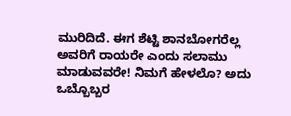ಮುರಿದಿದೆ. ಈಗ ಶೆಟ್ಟಿ ಶಾನಬೋಗರೆಲ್ಲ ಅವರಿಗೆ ರಾಯರೇ ಎಂದು ಸಲಾಮು ಮಾಡುವವರೇ! ನಿಮಗೆ ಹೇಳಲೊ? ಅದು ಒಬ್ಬೊಬ್ಬರ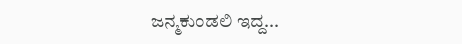ಜನ್ಮಕುಂಡಲಿ ಇದ್ದ...